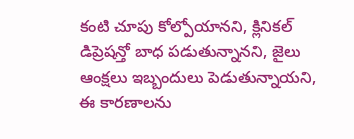కంటి చూపు కోల్పోయానని, క్లినికల్ డిప్రెషన్తో బాధ పడుతున్నానని, జైలు ఆంక్షలు ఇబ్బందులు పెడుతున్నాయని, ఈ కారణాలను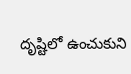దృష్టిలో ఉంచుకుని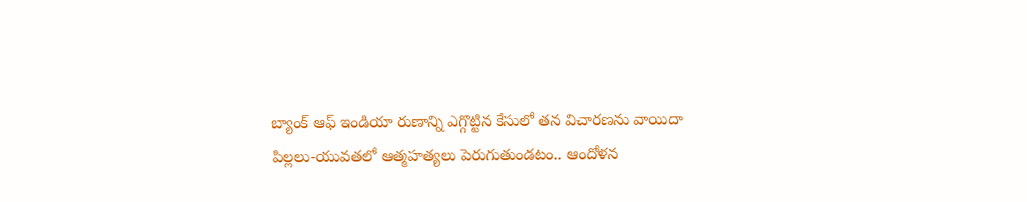బ్యాంక్ ఆఫ్ ఇండియా రుణాన్ని ఎగ్గొట్టిన కేసులో తన విచారణను వాయిదా
పిల్లలు-యువతలో ఆత్మహత్యలు పెరుగుతుండటం.. ఆందోళన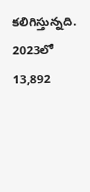కలిగిస్తున్నది. 2023లో 13,892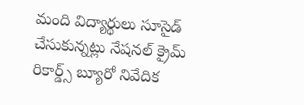మంది విద్యార్థులు సూసైడ్ చేసుకున్నట్లు నేషనల్ క్రైమ్ రికార్డ్స్ బ్యూరో నివేదిక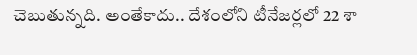చెబుతున్నది. అంతేకాదు.. దేశంలోని టీనేజర్లలో 22 శా